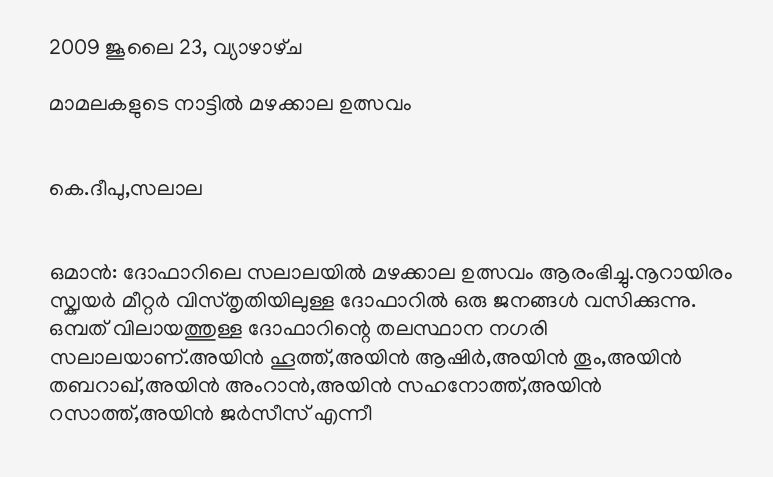2009 ജൂലൈ 23, വ്യാഴാഴ്‌ച

മാമലകളുടെ നാട്ടില്‍ മഴക്കാല ഉത്സവം


കെ.ദീപു,സലാല


ഒമാന്‍: ദോഫാറിലെ സലാലയില്‍ മഴക്കാല ഉത്സവം ആരംഭിച്ചു.നൂറായിരം സ്ക്വയര്‍ മീറ്റര്‍ വിസ്തൃതിയിലുള്ള ദോഫാറില്‍ ഒരു ജനങ്ങള്‍ വസിക്കുന്നു.
ഒമ്പത് വിലായത്തുള്ള ദോഫാറിന്റെ തലസ്ഥാന നഗരി സലാലയാണ്.അയിന്‍ ഹൂത്ത്,അയിന്‍ ആഷിര്‍,അയിന്‍ തൂം,അയിന്‍ തബറാഖ്,അയിന്‍ അംറാന്‍,അയിന്‍ സഹനോത്ത്,അയിന്‍ റസാത്ത്,അയിന്‍ ജര്‍സീസ് എന്നീ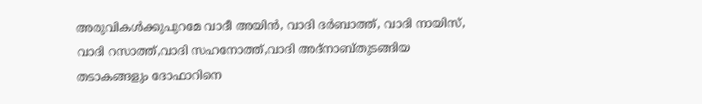അരുവികള്‍ക്കുപുറമേ വാദീ അയിന്‍, വാദി ദര്‍ബാത്ത്, വാദി നായിസ്, വാദി റസാത്ത്,വാദി സഹനോത്ത്,വാദി അദ്നാബ്തുടങ്ങിയ തടാകങ്ങളും ദോഫാറിനെ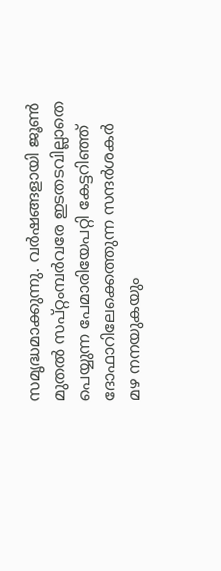സമൃദ്ധമാക്കുന്നു. വര്‍ഷങ്ങളായി ജൂണ്‍ മുതല്‍ സപ്റ്റംമ്പര്‍വരേ ഇടതടവില്ലാതെ പെയ്യുന്ന പേമാരിയേപറ്റി കേട്ടറിഞ്ഞ് ദോഫാറിലേക്കെത്തുന്ന സന്ദര്‍ശകര്‍ മഴ നനയുകയും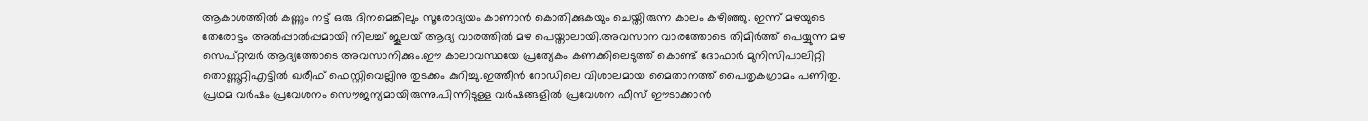ആകാശത്തില്‍ കണ്ണും നട്ട് ഒരു ദിനമെങ്കിലും സൂരോദ്യയം കാണാന്‍ കൊതിക്കുകയും ചെയ്തിരുന്ന കാലം കഴിഞ്ഞു. ഇന്ന് മഴയുടെ തേരോട്ടം അല്‍പ്പാല്‍പ്പമായി നിലച്ച് ജൂലയ് ആദ്യ വാരത്തില്‍ മഴ പെയ്താലായി.അവസാന വാരത്തോടെ തിമിര്‍ത്ത് പെയ്യുന്ന മഴ സെപ്റ്റമ്പര്‍ ആദ്യത്തോടെ അവസാനിക്കും.ഈ കാലാവസ്ഥയേ പ്രത്യേകം കണക്കിലെടുത്ത് കൊണ്ട് ദോഫാര്‍ മുനിസിപാലിറ്റി തൊണ്ണൂറ്റിഎട്ടില്‍ ഖരീഫ് ഫെസ്റ്റിവെല്ലിനു തുടക്കം കുറിച്ചു.ഇത്തീന്‍ റോഡിലെ വിശാലമായ മൈതാനത്ത് പൈതൃകഗ്രാമം പണിതു. പ്രഥമ വര്‍ഷം പ്രവേശനം സൌജന്യമായിരുന്നു.പിന്നിടുള്ള വര്‍ഷങ്ങളില്‍ പ്രവേശന ഫീസ് ഈടാക്കാന്‍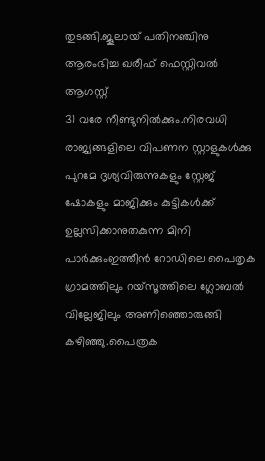തുടങ്ങി.ജൂലായ് പതിനഞ്ചിനു ആരംഭിച്ച ഖരീഫ് ഫെസ്റ്റിവല്‍ ആഗസ്റ്റ്
31 വരേ നീണ്ടുനില്‍ക്കും.നിരവധി രാജ്യങ്ങളിലെ വിപണന സ്റ്റാളുകള്‍ക്കു പുറമേ ദൃശ്യവിരുന്നുകളും സ്റ്റേജ് ഷോകളും മാജിക്കും കുട്ടികള്‍ക്ക് ഉല്ലസിക്കാനുതകുന്ന മിനി പാര്‍ക്കുംഇത്തീന്‍ റോഡിലെ പൈതൃക ഗ്രാമത്തിലും റയ്സൂത്തിലെ ഗ്ലോബല്‍ വില്ലേജിലും അണിഞ്ഞൊരുങ്ങി കഴിഞ്ഞു.പൈത്രക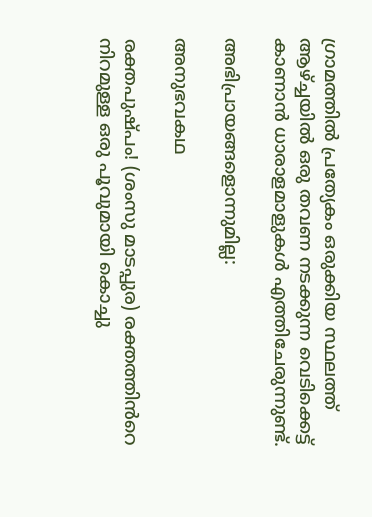ഗ്രാമത്തില്‍ പ്രത്യേകം ഒരുക്കിയ സ്ഥലത്ത് ആഴ്ച്ചയില്‍ ഒരു തവണ നടക്കുന്ന വെടിക്കെട്ട് കാണാന്‍ ധാരാളമാളുകള്‍ എത്തിചേരുന്നുണ്ട്.

അഭിപ്രായങ്ങളൊന്നുമില്ല:

അനുഭവകഥ

രക്തപുഷ്പം! (ശംസു മാടപ്പുര) രക്തത്തിൻറെ  നിറമുള്ള ഒരു പൂവുമായി കൊച്ചു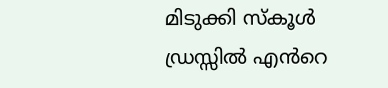മിടുക്കി സ്കൂൾ ഡ്രസ്സിൽ എൻറെ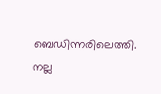ബെഡിന്നരിലെത്തി. നല്ല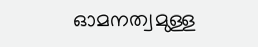ഓമനത്വമുള്ള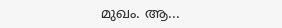മുഖം. ആ...